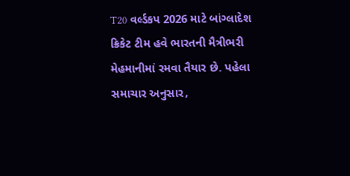T20 વર્લ્ડકપ 2026 માટે બાંગ્લાદેશ ક્રિકેટ ટીમ હવે ભારતની મૈત્રીભરી મેહમાનીમાં રમવા તૈયાર છે. પહેલા સમાચાર અનુસાર,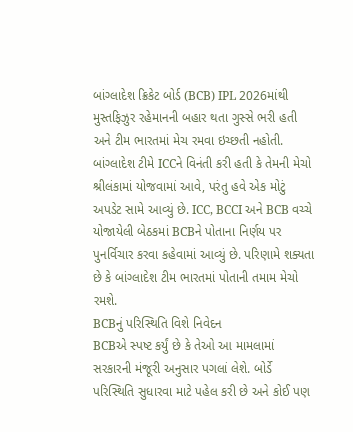બાંગ્લાદેશ ક્રિકેટ બોર્ડ (BCB) IPL 2026માંથી મુસ્તફિઝુર રહેમાનની બહાર થતા ગુસ્સે ભરી હતી અને ટીમ ભારતમાં મેચ રમવા ઇચ્છતી નહોતી.
બાંગ્લાદેશ ટીમે ICCને વિનંતી કરી હતી કે તેમની મેચો શ્રીલંકામાં યોજવામાં આવે, પરંતુ હવે એક મોટું અપડેટ સામે આવ્યું છે. ICC, BCCI અને BCB વચ્ચે યોજાયેલી બેઠકમાં BCBને પોતાના નિર્ણય પર પુનર્વિચાર કરવા કહેવામાં આવ્યું છે. પરિણામે શક્યતા છે કે બાંગ્લાદેશ ટીમ ભારતમાં પોતાની તમામ મેચો રમશે.
BCBનું પરિસ્થિતિ વિશે નિવેદન
BCBએ સ્પષ્ટ કર્યું છે કે તેઓ આ મામલામાં સરકારની મંજૂરી અનુસાર પગલાં લેશે. બોર્ડે પરિસ્થિતિ સુધારવા માટે પહેલ કરી છે અને કોઈ પણ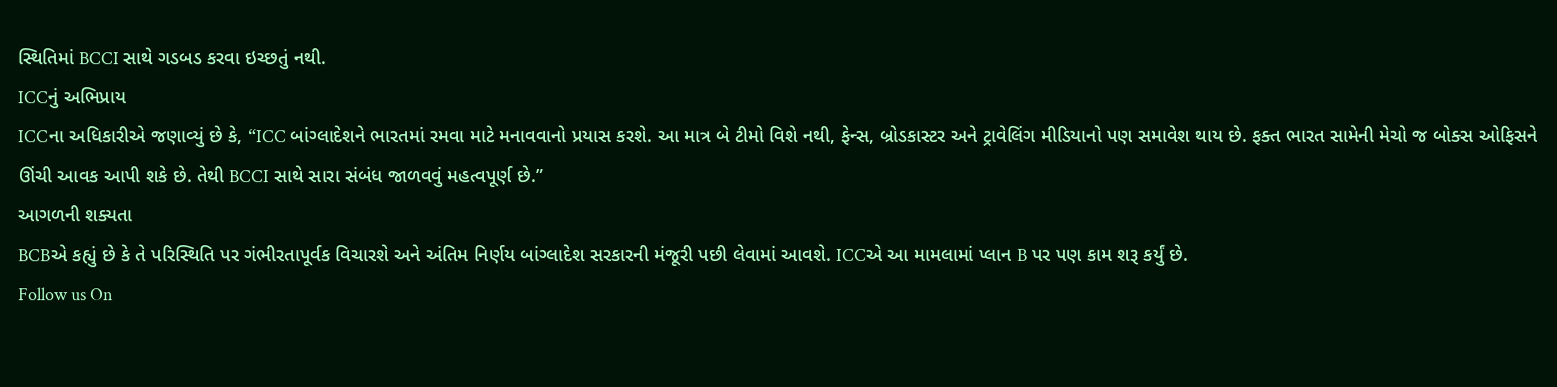સ્થિતિમાં BCCI સાથે ગડબડ કરવા ઇચ્છતું નથી.
ICCનું અભિપ્રાય
ICCના અધિકારીએ જણાવ્યું છે કે, “ICC બાંગ્લાદેશને ભારતમાં રમવા માટે મનાવવાનો પ્રયાસ કરશે. આ માત્ર બે ટીમો વિશે નથી, ફેન્સ, બ્રોડકાસ્ટર અને ટ્રાવેલિંગ મીડિયાનો પણ સમાવેશ થાય છે. ફક્ત ભારત સામેની મેચો જ બોક્સ ઓફિસને ઊંચી આવક આપી શકે છે. તેથી BCCI સાથે સારા સંબંધ જાળવવું મહત્વપૂર્ણ છે.”
આગળની શક્યતા
BCBએ કહ્યું છે કે તે પરિસ્થિતિ પર ગંભીરતાપૂર્વક વિચારશે અને અંતિમ નિર્ણય બાંગ્લાદેશ સરકારની મંજૂરી પછી લેવામાં આવશે. ICCએ આ મામલામાં પ્લાન B પર પણ કામ શરૂ કર્યું છે.
Follow us On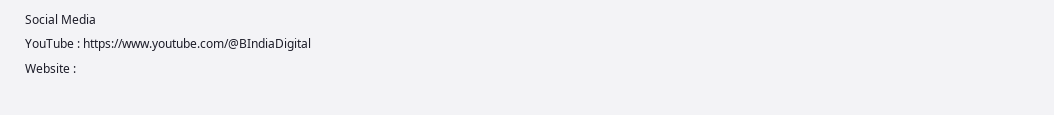Social Media
YouTube : https://www.youtube.com/@BIndiaDigital
Website :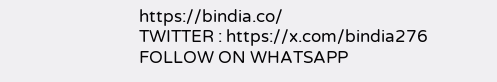https://bindia.co/
TWITTER : https://x.com/bindia276
FOLLOW ON WHATSAPP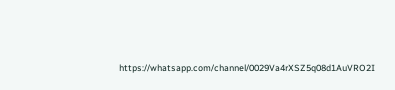https://whatsapp.com/channel/0029Va4rXSZ5q08d1AuVRO2I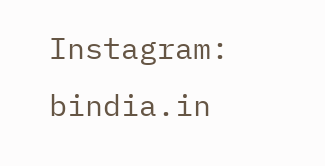Instagram: bindia.in